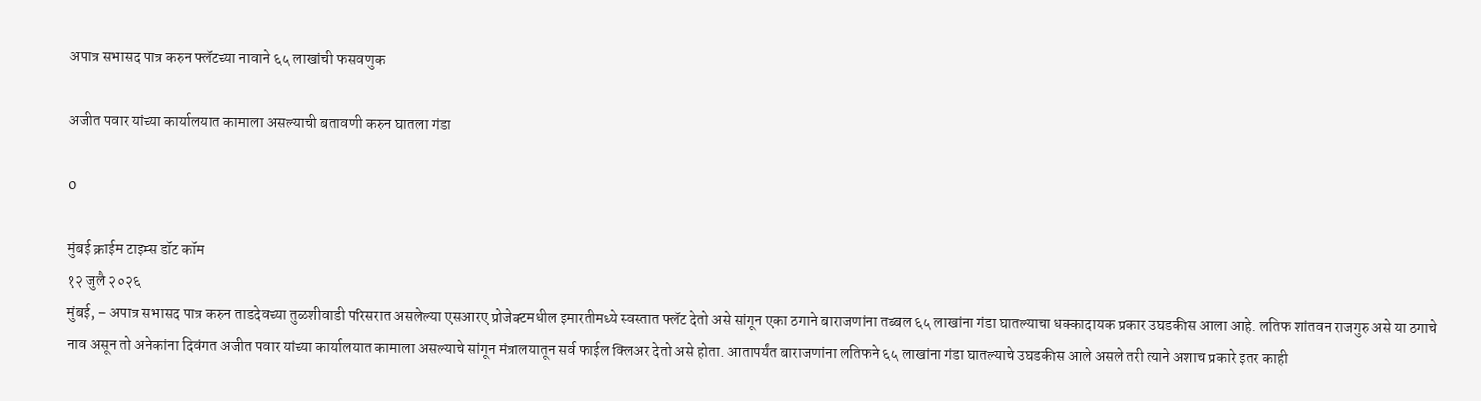अपात्र सभासद पात्र करुन फ्लॅटच्या नावाने ६५ लाखांची फसवणुक

अजीत पवार यांच्या कार्यालयात कामाला असल्याची बतावणी करुन घातला गंडा

0

मुंबई क्राईम टाइम्स डॉट कॉम
१२ जुलै २०२६
मुंबई, – अपात्र सभासद पात्र करुन ताडदेवच्या तुळशीवाडी परिसरात असलेल्या एसआरए प्रोजेक्टमधील इमारतीमध्ये स्वस्तात फ्लॅट देतो असे सांगून एका ठगाने बाराजणांना तब्बल ६५ लाखांना गंडा घातल्याचा धक्कादायक प्रकार उघडकीस आला आहे. लतिफ शांतवन राजगुरु असे या ठगाचे नाव असून तो अनेकांना दिवंगत अजीत पवार यांच्या कार्यालयात कामाला असल्याचे सांगून मंत्रालयातून सर्व फाईल क्लिअर देतो असे होता. आतापर्यंत बाराजणांना लतिफने ६५ लाखांना गंडा घातल्याचे उघडकीस आले असले तरी त्याने अशाच प्रकारे इतर काही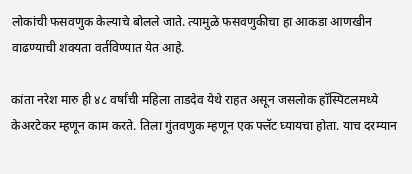लोकांची फसवणुक केल्याचे बोलले जाते. त्यामुळे फसवणुकीचा हा आकडा आणखीन वाढण्याची शक्यता वर्तविण्यात येत आहे.

कांता नरेश मारु ही ४८ वर्षांची महिला ताडदेव येथे राहत असून जसलोक हॉस्पिटलमध्ये केअरटेकर म्हणून काम करते. तिला गुंतवणुक म्हणून एक फ्लॅट घ्यायचा होता. याच दरम्यान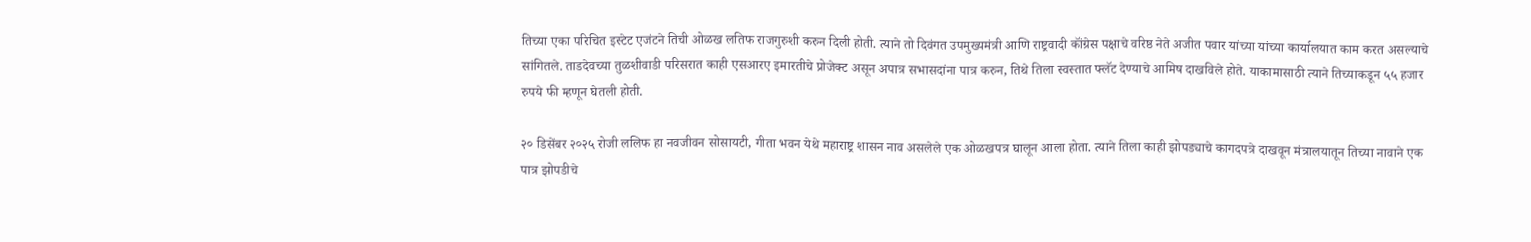तिच्या एका परिचित इस्टेट एजंटने तिची ओळख लतिफ राजगुरुशी करुन दिली होती. त्याने तो दिवंगत उपमुख्यमंत्री आणि राष्ट्रवादी कॉंग्रेस पक्षाचे वरिष्ठ नेते अजीत पवार यांच्या यांच्या कार्यालयात काम करत असल्याचे सांगितले. ताडदेवच्या तुळशीवाडी परिसरात काही एसआरए इमारतीचे प्रोजेक्ट असून अपात्र सभासदांना पात्र करुन, तिथे तिला स्वस्तात फ्लॅट देण्याचे आमिष दाखविले होते. याकामासाठी त्याने तिच्याकडून ५५ हजार रुपये फी म्हणून घेतली होती.

२० डिसेंबर २०२५ रोजी ललिफ हा नवजीवन सोसायटी, गीता भवन येथे महाराष्ट्र शासन नाव असलेले एक ओळखपत्र घालून आला होता. त्याने तिला काही झोपड्याचे कागदपत्रे दाखवून मंत्रालयातून तिच्या नावाने एक पात्र झोपडीचे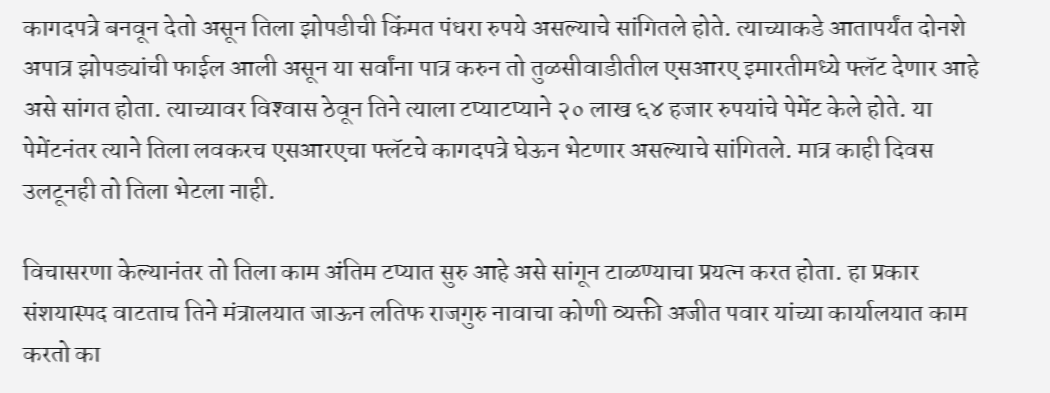कागदपत्रे बनवून देतो असून तिला झोपडीची किंमत पंधरा रुपये असल्याचे सांगितले होते. त्याच्याकडे आतापर्यंत दोनशे अपात्र झोपड्यांची फाईल आली असून या सर्वांना पात्र करुन तो तुळसीवाडीतील एसआरए इमारतीमध्ये फ्लॅट देणार आहे असे सांगत होता. त्याच्यावर विश्‍वास ठेवून तिने त्याला टप्याटप्याने २० लाख ६४ हजार रुपयांचे पेमेंट केले होते. या पेमेंटनंतर त्याने तिला लवकरच एसआरएचा फ्लॅटचे कागदपत्रे घेऊन भेटणार असल्याचे सांगितले. मात्र काही दिवस उलटूनही तो तिला भेटला नाही.

विचासरणा केल्यानंतर तो तिला काम अंतिम टप्यात सुरु आहे असे सांगून टाळण्याचा प्रयत्न करत होता. हा प्रकार संशयास्पद वाटताच तिने मंत्रालयात जाऊन लतिफ राजगुरु नावाचा कोणी व्यक्ती अजीत पवार यांच्या कार्यालयात काम करतो का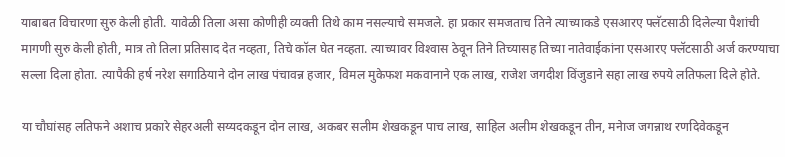याबाबत विचारणा सुरु केली होती. यावेळी तिला असा कोणीही व्यक्ती तिथे काम नसल्याचे समजले. हा प्रकार समजताच तिने त्याच्याकडे एसआरए फ्लॅटसाठी दिलेल्या पैशांची मागणी सुरु केली होती, मात्र तो तिला प्रतिसाद देत नव्हता, तिचे कॉल घेत नव्हता. त्याच्यावर विश्‍वास ठेवून तिने तिच्यासह तिच्या नातेवाईकांना एसआरए फ्लॅटसाठी अर्ज करण्याचा सल्ला दिला होता. त्यापैकी हर्ष नरेश सगाठियाने दोन लाख पंचावन्न हजार, विमल मुकेफश मकवानाने एक लाख, राजेश जगदीश विंजुडाने सहा लाख रुपये लतिफला दिले होते.

या चौघांसह लतिफने अशाच प्रकारे सेहरअली सय्यदकडून दोन लाख, अकबर सलीम शेखकडून पाच लाख, साहिल अलीम शेखकडून तीन, मनेाज जगन्नाथ रणदिवेकडून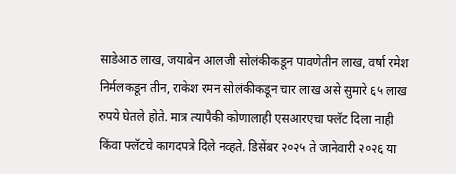साडेआठ लाख, जयाबेन आलजी सोलंकीकडून पावणेतीन लाख, वर्षा रमेश निर्मलकडून तीन, राकेश रमन सोलंकीकडून चार लाख असे सुमारे ६५ लाख रुपये घेतले होते. मात्र त्यापैकी कोणालाही एसआरएचा फ्लॅट दिला नाही किंवा फ्लॅटचे कागदपत्रे दिले नव्हते. डिसेंबर २०२५ ते जानेवारी २०२६ या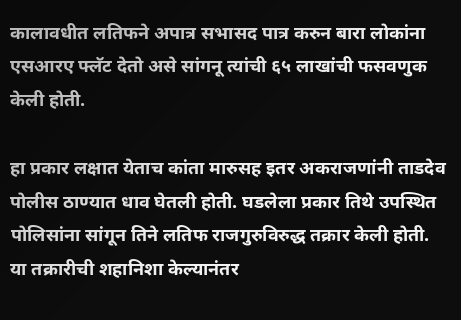कालावधीत लतिफने अपात्र सभासद पात्र करुन बारा लोकांना एसआरए फ्लॅट देतो असे सांगनू त्यांची ६५ लाखांची फसवणुक केली होती.

हा प्रकार लक्षात येताच कांता मारुसह इतर अकराजणांनी ताडदेव पोलीस ठाण्यात धाव घेतली होती. घडलेला प्रकार तिथे उपस्थित पोलिसांना सांगून तिने लतिफ राजगुरुविरुद्ध तक्रार केली होती. या तक्रारीची शहानिशा केल्यानंतर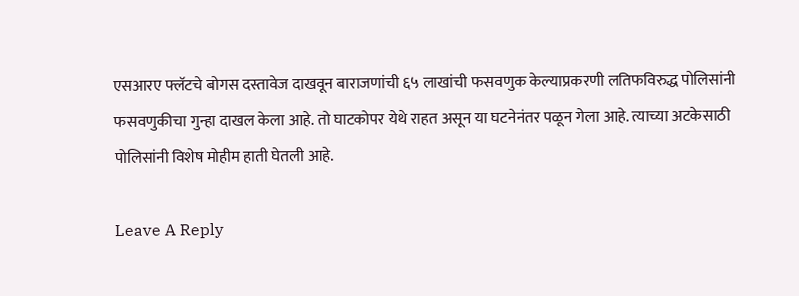एसआरए फ्लॅटचे बोगस दस्तावेज दाखवून बाराजणांची ६५ लाखांची फसवणुक केल्याप्रकरणी लतिफविरुद्ध पोलिसांनी फसवणुकीचा गुन्हा दाखल केला आहे. तो घाटकोपर येथे राहत असून या घटनेनंतर पळून गेला आहे. त्याच्या अटकेसाठी पोलिसांनी विशेष मोहीम हाती घेतली आहे.

Leave A Reply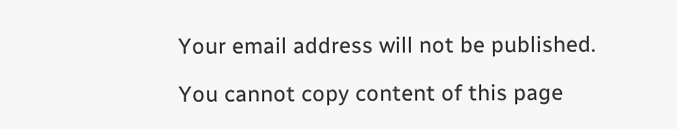Your email address will not be published.

You cannot copy content of this page